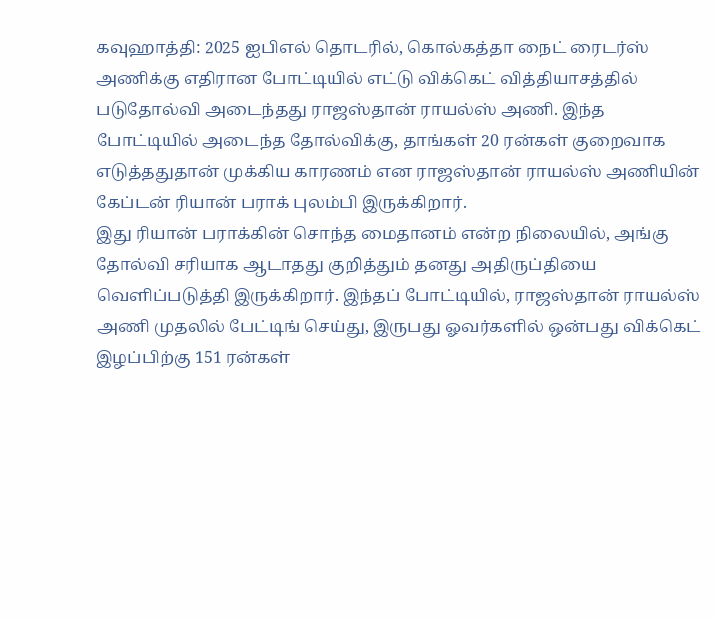கவுஹாத்தி: 2025 ஐபிஎல் தொடரில், கொல்கத்தா நைட் ரைடர்ஸ் அணிக்கு எதிரான போட்டியில் எட்டு விக்கெட் வித்தியாசத்தில் படுதோல்வி அடைந்தது ராஜஸ்தான் ராயல்ஸ் அணி. இந்த போட்டியில் அடைந்த தோல்விக்கு, தாங்கள் 20 ரன்கள் குறைவாக எடுத்ததுதான் முக்கிய காரணம் என ராஜஸ்தான் ராயல்ஸ் அணியின் கேப்டன் ரியான் பராக் புலம்பி இருக்கிறார்.
இது ரியான் பராக்கின் சொந்த மைதானம் என்ற நிலையில், அங்கு தோல்வி சரியாக ஆடாதது குறித்தும் தனது அதிருப்தியை வெளிப்படுத்தி இருக்கிறார். இந்தப் போட்டியில், ராஜஸ்தான் ராயல்ஸ் அணி முதலில் பேட்டிங் செய்து, இருபது ஓவர்களில் ஒன்பது விக்கெட் இழப்பிற்கு 151 ரன்கள்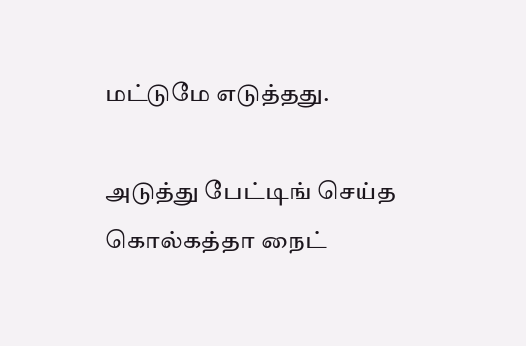மட்டுமே எடுத்தது.

அடுத்து பேட்டிங் செய்த கொல்கத்தா நைட்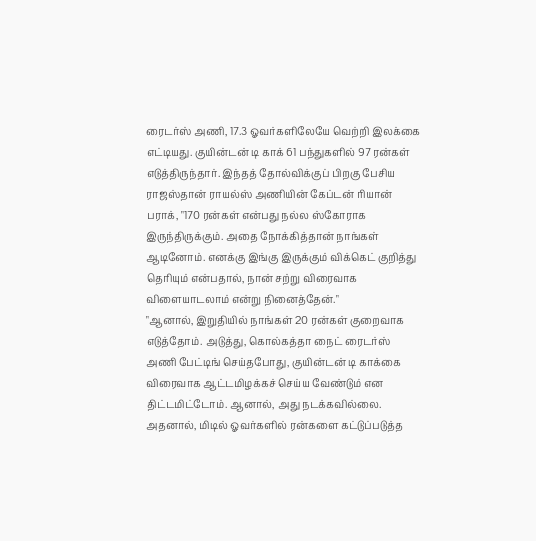ரைடர்ஸ் அணி, 17.3 ஓவர்களிலேயே வெற்றி இலக்கை எட்டியது. குயின்டன் டி காக் 61 பந்துகளில் 97 ரன்கள் எடுத்திருந்தார். இந்தத் தோல்விக்குப் பிறகு பேசிய ராஜஸ்தான் ராயல்ஸ் அணியின் கேப்டன் ரியான் பராக், "170 ரன்கள் என்பது நல்ல ஸ்கோராக இருந்திருக்கும். அதை நோக்கித்தான் நாங்கள் ஆடினோம். எனக்கு இங்கு இருக்கும் விக்கெட் குறித்து தெரியும் என்பதால், நான் சற்று விரைவாக விளையாடலாம் என்று நினைத்தேன்."
"ஆனால், இறுதியில் நாங்கள் 20 ரன்கள் குறைவாக எடுத்தோம். அடுத்து, கொல்கத்தா நைட் ரைடர்ஸ் அணி பேட்டிங் செய்தபோது, குயின்டன் டி காக்கை விரைவாக ஆட்டமிழக்கச் செய்ய வேண்டும் என திட்டமிட்டோம். ஆனால், அது நடக்கவில்லை. அதனால், மிடில் ஓவர்களில் ரன்களை கட்டுப்படுத்த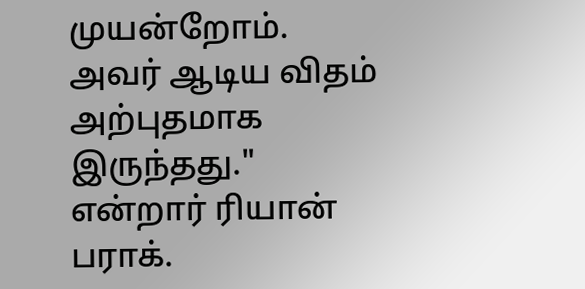முயன்றோம். அவர் ஆடிய விதம் அற்புதமாக இருந்தது." என்றார் ரியான் பராக்.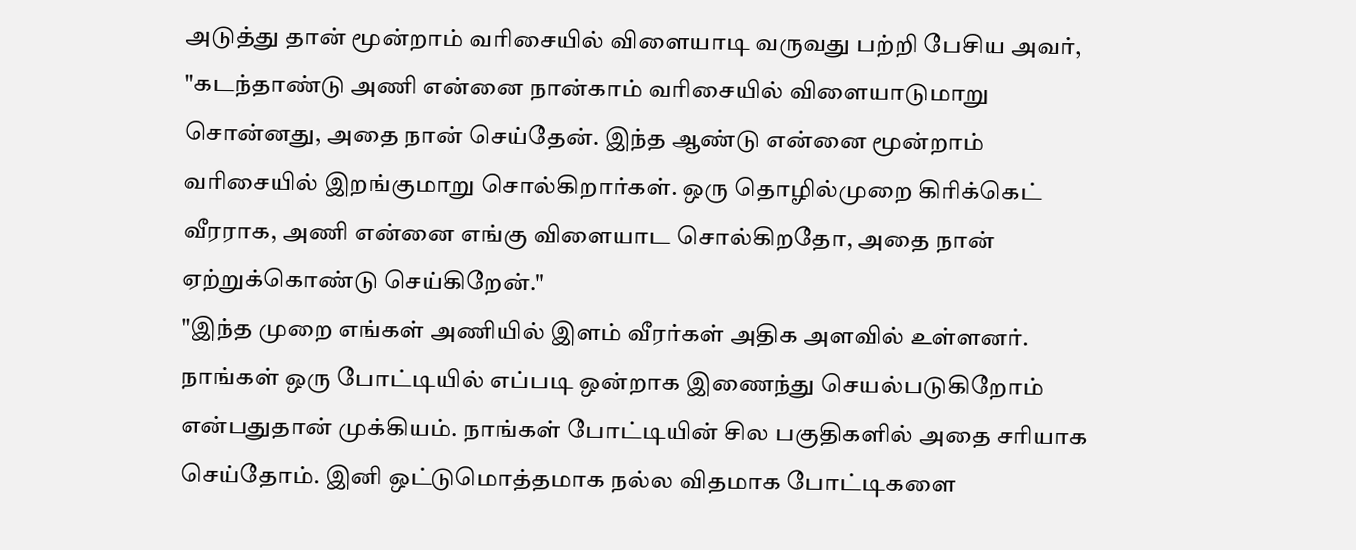அடுத்து தான் மூன்றாம் வரிசையில் விளையாடி வருவது பற்றி பேசிய அவர், "கடந்தாண்டு அணி என்னை நான்காம் வரிசையில் விளையாடுமாறு சொன்னது, அதை நான் செய்தேன். இந்த ஆண்டு என்னை மூன்றாம் வரிசையில் இறங்குமாறு சொல்கிறார்கள். ஒரு தொழில்முறை கிரிக்கெட் வீரராக, அணி என்னை எங்கு விளையாட சொல்கிறதோ, அதை நான் ஏற்றுக்கொண்டு செய்கிறேன்."
"இந்த முறை எங்கள் அணியில் இளம் வீரர்கள் அதிக அளவில் உள்ளனர். நாங்கள் ஒரு போட்டியில் எப்படி ஒன்றாக இணைந்து செயல்படுகிறோம் என்பதுதான் முக்கியம். நாங்கள் போட்டியின் சில பகுதிகளில் அதை சரியாக செய்தோம். இனி ஒட்டுமொத்தமாக நல்ல விதமாக போட்டிகளை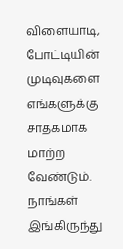விளையாடி, போட்டியின் முடிவுகளை எங்களுக்கு சாதகமாக மாற்ற வேண்டும். நாங்கள் இங்கிருந்து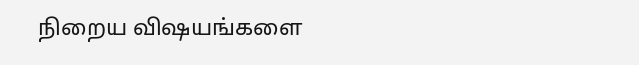நிறைய விஷயங்களை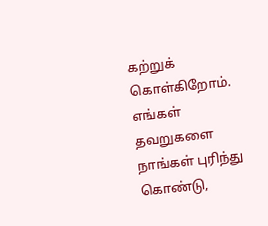கற்றுக் கொள்கிறோம். எங்கள் தவறுகளை நாங்கள் புரிந்து கொண்டு,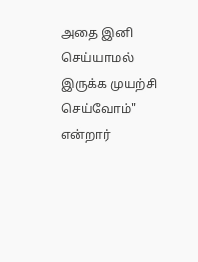அதை இனி செய்யாமல் இருக்க முயற்சி செய்வோம்" என்றார்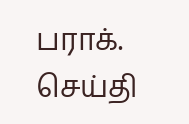பராக்.
செய்தி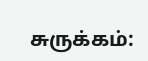சுருக்கம்: